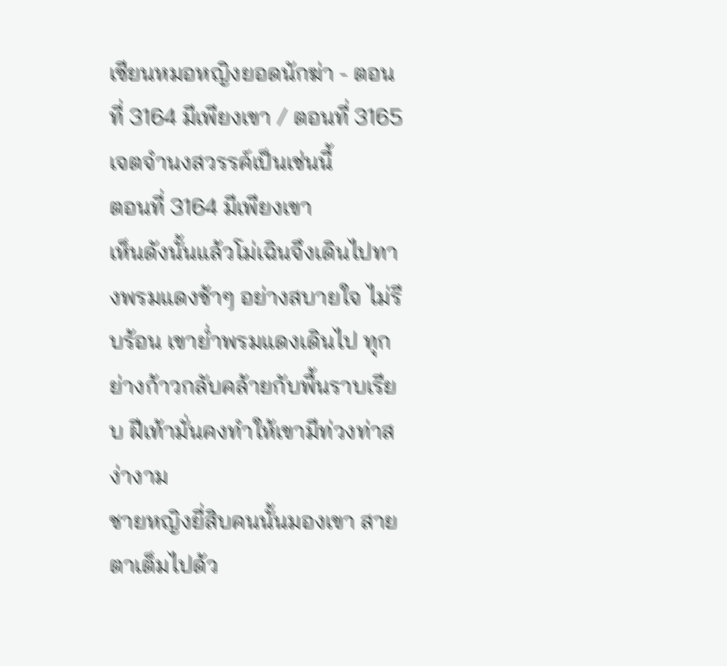เซียนหมอหญิงยอดนักฆ่า - ตอนที่ 3164 มีเพียงเขา / ตอนที่ 3165 เจตจำนงสวรรค์เป็นเช่นนี้
ตอนที่ 3164 มีเพียงเขา
เห็นดังนั้นแล้วโม่เฉินจึงเดินไปทางพรมแดงช้าๆ อย่างสบายใจ ไม่รีบร้อน เขาย่ำพรมแดงเดินไป ทุกย่างก้าวกลับคล้ายกับพื้นราบเรียบ ฝีเท้ามั่นคงทำให้เขามีท่วงท่าสง่างาม
ชายหญิงยี่สิบคนนั้นมองเขา สายตาเต็มไปด้ว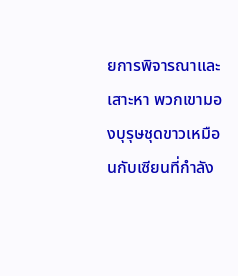ยการพิจารณาและเสาะหา พวกเขามองบุรุษชุดขาวเหมือนกับเซียนที่กำลัง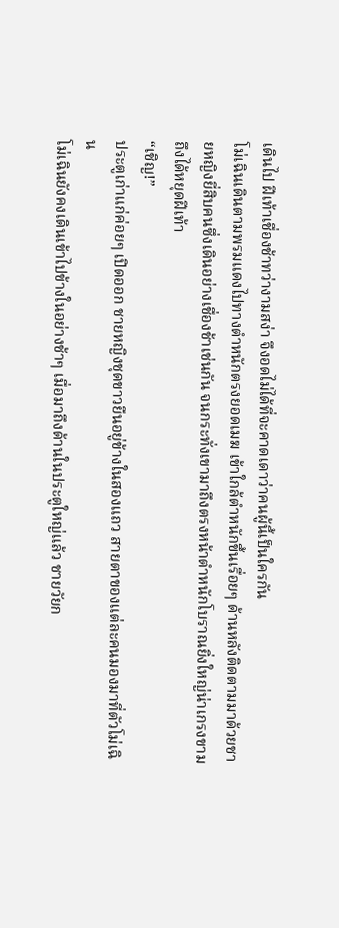เดินไป ฝีเท้าเชื่องช้าทว่างามสง่า จึงอดไม่ได้ที่จะคาดเดาว่าคนผู้นี้เป็นใครกัน
โม่เฉินเดินตามพรมแดงไปทางตำหนักตรงยอดเมฆ เข้าใกล้ตำหนักขึ้นเรื่อยๆ ด้านหลังติดตามมาด้วยชายหญิงยี่สิบคนซึ่งเดินอย่างเชื่องช้าเช่นกัน จนกระทั่งเขามาถึงตรงหน้าตำหนักโบราณยิ่งใหญ่น่าเกรงขามถึงได้หยุดฝีเท้า
“เชิญ!”
ประตูเก่าแก่ค่อยๆ เปิดออก ชายหญิงชุดขาวยืนอยู่ข้างในสองแถว สายตาของแต่ละคนมองมาที่ตัวโม่เฉิน
โม่เฉินยังคงเดินเข้าไปข้างในอย่างช้าๆ เมื่อมาถึงด้านในประตูใหญ่แล้ว ชายวัยก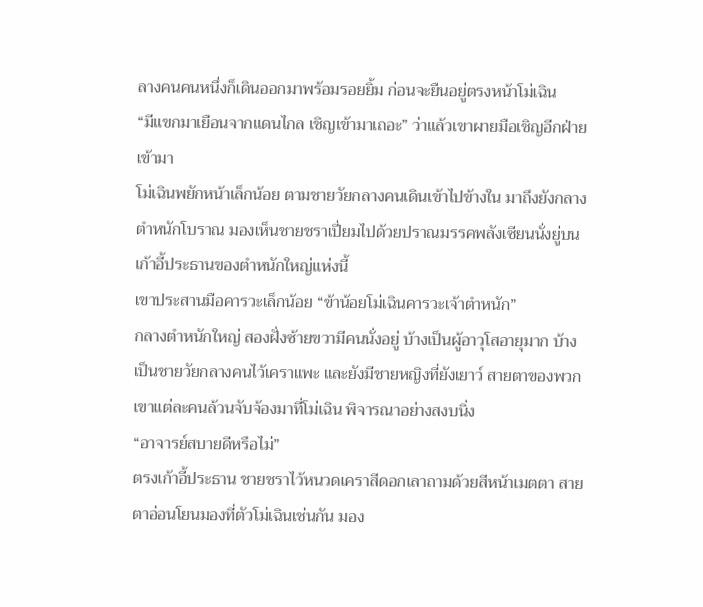ลางคนคนหนึ่งก็เดินออกมาพร้อมรอยยิ้ม ก่อนจะยืนอยู่ตรงหน้าโม่เฉิน
“มีแขกมาเยือนจากแดนไกล เชิญเข้ามาเถอะ” ว่าแล้วเขาผายมือเชิญอีกฝ่ายเข้ามา
โม่เฉินพยักหน้าเล็กน้อย ตามชายวัยกลางคนเดินเข้าไปข้างใน มาถึงยังกลางตำหนักโบราณ มองเห็นชายชราเปี่ยมไปด้วยปราณมรรคพลังเซียนนั่งยู่บนเก้าอี้ประธานของตำหนักใหญ่แห่งนี้
เขาประสานมือคารวะเล็กน้อย “ข้าน้อยโม่เฉินคารวะเจ้าตำหนัก”
กลางตำหนักใหญ่ สองฝั่งซ้ายขวามีคนนั่งอยู่ บ้างเป็นผู้อาวุโสอายุมาก บ้างเป็นชายวัยกลางคนไว้เคราแพะ และยังมีชายหญิงที่ยังเยาว์ สายตาของพวกเขาแต่ละคนล้วนจับจ้องมาที่โม่เฉิน พิจารณาอย่างสงบนิ่ง
“อาจารย์สบายดีหรือไม่”
ตรงเก้าอี้ประธาน ชายชราไว้หนวดเคราสีดอกเลาถามด้วยสีหน้าเมตตา สายตาอ่อนโยนมองที่ตัวโม่เฉินเช่นกัน มอง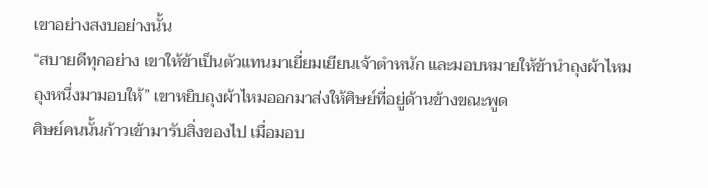เขาอย่างสงบอย่างนั้น
“สบายดีทุกอย่าง เขาให้ข้าเป็นตัวแทนมาเยี่ยมเยียนเจ้าตำหนัก และมอบหมายให้ข้านำถุงผ้าไหมถุงหนึ่งมามอบให้” เขาหยิบถุงผ้าไหมออกมาส่งให้ศิษย์ที่อยู่ด้านข้างขณะพูด
ศิษย์คนนั้นก้าวเข้ามารับสิ่งของไป เมื่อมอบ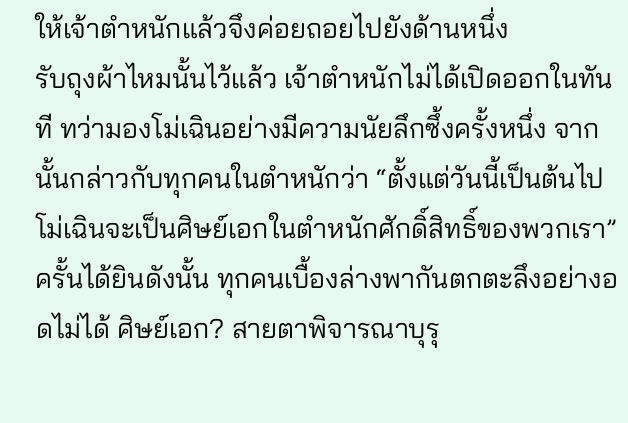ให้เจ้าตำหนักแล้วจึงค่อยถอยไปยังด้านหนึ่ง
รับถุงผ้าไหมนั้นไว้แล้ว เจ้าตำหนักไม่ได้เปิดออกในทันที ทว่ามองโม่เฉินอย่างมีความนัยลึกซึ้งครั้งหนึ่ง จากนั้นกล่าวกับทุกคนในตำหนักว่า “ตั้งแต่วันนี้เป็นต้นไป โม่เฉินจะเป็นศิษย์เอกในตำหนักศักดิ์สิทธิ์ของพวกเรา”
ครั้นได้ยินดังนั้น ทุกคนเบื้องล่างพากันตกตะลึงอย่างอดไม่ได้ ศิษย์เอก? สายตาพิจารณาบุรุ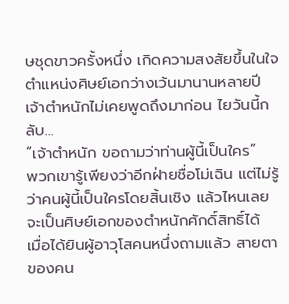ษชุดขาวครั้งหนึ่ง เกิดความสงสัยขึ้นในใจ ตำแหน่งศิษย์เอกว่างเว้นมานานหลายปี เจ้าตำหนักไม่เคยพูดถึงมาก่อน ไยวันนี้กลับ…
“เจ้าตำหนัก ขอถามว่าท่านผู้นี้เป็นใคร”
พวกเขารู้เพียงว่าอีกฝ่ายชื่อโม่เฉิน แต่ไม่รู้ว่าคนผู้นี้เป็นใครโดยสิ้นเชิง แล้วไหนเลยจะเป็นศิษย์เอกของตำหนักศักดิ์สิทธิ์ได้
เมื่อได้ยินผู้อาวุโสคนหนึ่งถามแล้ว สายตาของคน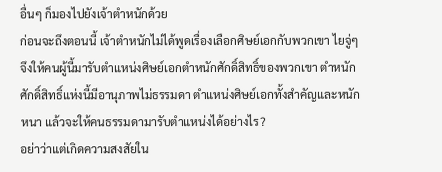อื่นๆ ก็มองไปยังเจ้าตำหนักด้วย
ก่อนจะถึงตอนนี้ เจ้าตำหนักไม่ได้พูดเรื่องเลือกศิษย์เอกกับพวกเขา ไยจู่ๆ จึงให้คนผู้นี้มารับตำแหน่งศิษย์เอกตำหนักศักดิ์สิทธิ์ของพวกเขา ตำหนักศักดิ์สิทธิ์แห่งนี้มีอานุภาพไม่ธรรมดา ตำแหน่งศิษย์เอกทั้งสำคัญและหนักหนา แล้วจะให้คนธรรมดามารับตำแหน่งได้อย่างไร?
อย่าว่าแต่เกิดความสงสัยใน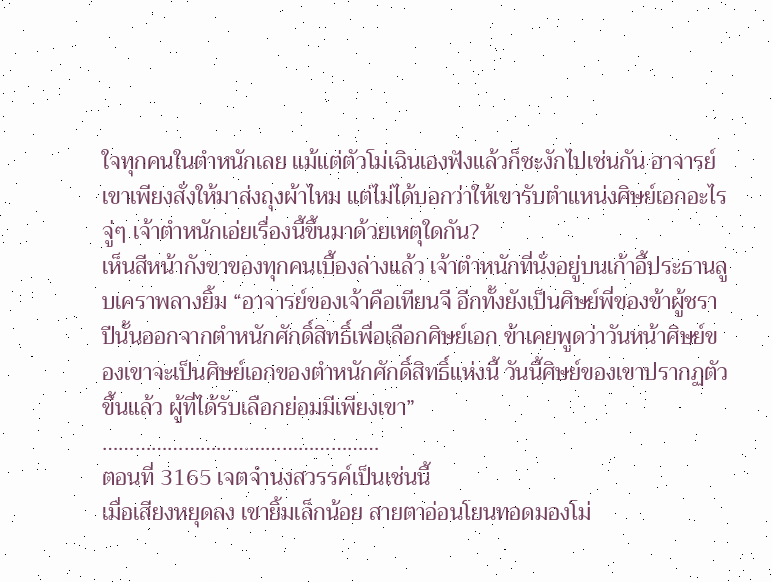ใจทุกคนในตำหนักเลย แม้แต่ตัวโม่เฉินเองฟังแล้วก็ชะงักไปเช่นกัน อาจารย์เขาเพียงสั่งให้มาส่งถุงผ้าไหม แต่ไม่ได้บอกว่าให้เขารับตำแหน่งศิษย์เอกอะไร จู่ๆ เจ้าตำหนักเอ่ยเรื่องนี้ขึ้นมาด้วยเหตุใดกัน?
เห็นสีหน้ากังขาของทุกคนเบื้องล่างแล้ว เจ้าตำหนักที่นั่งอยู่บนเก้าอี้ประธานลูบเคราพลางยิ้ม “อาจารย์ของเจ้าคือเทียนจี อีกทั้งยังเป็นศิษย์พี่ของข้าผู้ชรา ปีนั้นออกจากตำหนักศักดิ์สิทธิ์เพื่อเลือกศิษย์เอก ข้าเคยพูดว่าวันหน้าศิษย์ของเขาจะเป็นศิษย์เอกของตำหนักศักดิ์สิทธิ์แห่งนี้ วันนี้ศิษย์ของเขาปรากฏตัวขึ้นแล้ว ผู้ที่ได้รับเลือกย่อมมีเพียงเขา”
……………………………………………
ตอนที่ 3165 เจตจำนงสวรรค์เป็นเช่นนี้
เมื่อเสียงหยุดลง เขายิ้มเล็กน้อย สายตาอ่อนโยนทอดมองโม่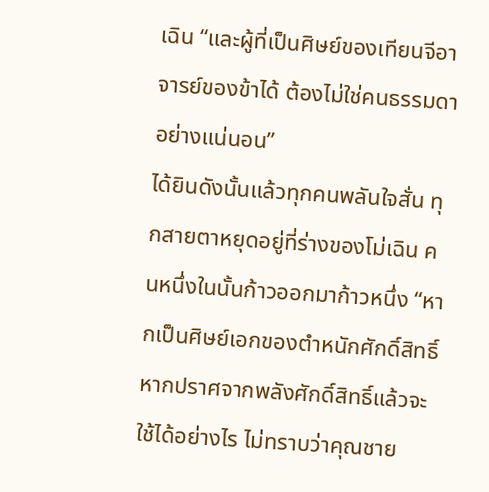เฉิน “และผู้ที่เป็นศิษย์ของเทียนจีอาจารย์ของข้าได้ ต้องไม่ใช่คนธรรมดาอย่างแน่นอน”
ได้ยินดังนั้นแล้วทุกคนพลันใจสั่น ทุกสายตาหยุดอยู่ที่ร่างของโม่เฉิน คนหนึ่งในนั้นก้าวออกมาก้าวหนึ่ง “หากเป็นศิษย์เอกของตำหนักศักดิ์สิทธิ์ หากปราศจากพลังศักดิ์สิทธิ์แล้วจะใช้ได้อย่างไร ไม่ทราบว่าคุณชาย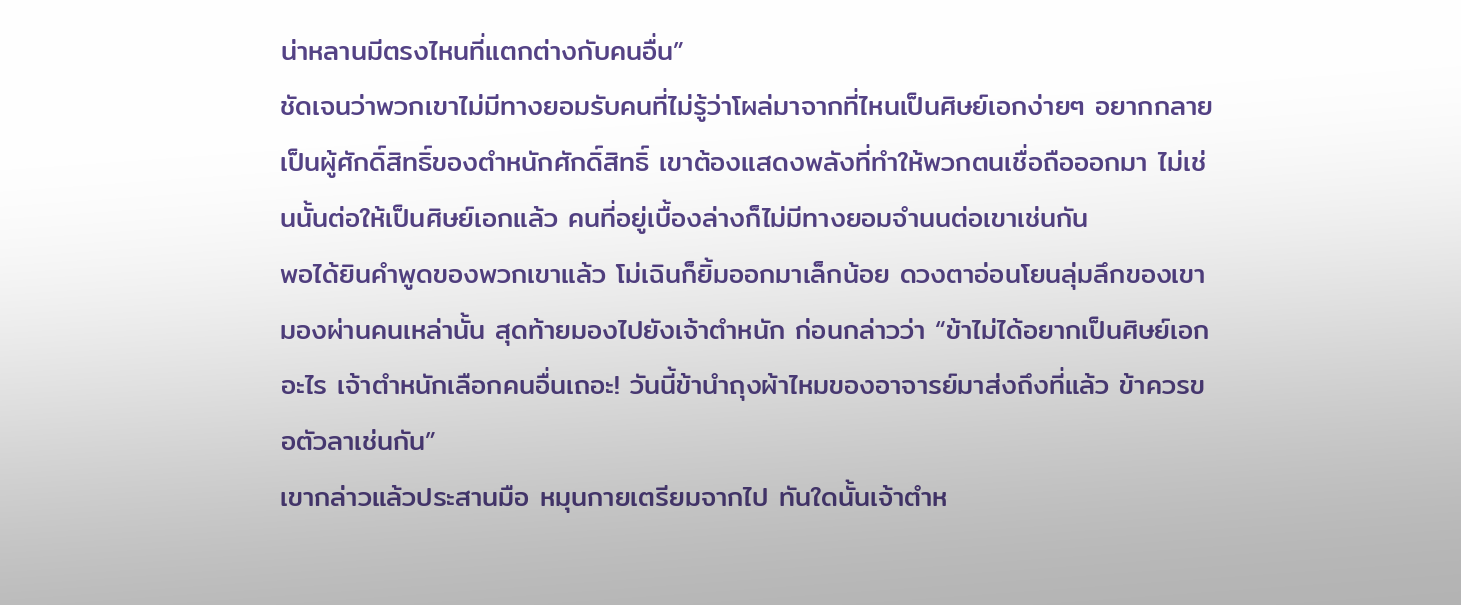น่าหลานมีตรงไหนที่แตกต่างกับคนอื่น”
ชัดเจนว่าพวกเขาไม่มีทางยอมรับคนที่ไม่รู้ว่าโผล่มาจากที่ไหนเป็นศิษย์เอกง่ายๆ อยากกลายเป็นผู้ศักดิ์สิทธิ์ของตำหนักศักดิ์สิทธิ์ เขาต้องแสดงพลังที่ทำให้พวกตนเชื่อถือออกมา ไม่เช่นนั้นต่อให้เป็นศิษย์เอกแล้ว คนที่อยู่เบื้องล่างก็ไม่มีทางยอมจำนนต่อเขาเช่นกัน
พอได้ยินคำพูดของพวกเขาแล้ว โม่เฉินก็ยิ้มออกมาเล็กน้อย ดวงตาอ่อนโยนลุ่มลึกของเขามองผ่านคนเหล่านั้น สุดท้ายมองไปยังเจ้าตำหนัก ก่อนกล่าวว่า “ข้าไม่ได้อยากเป็นศิษย์เอกอะไร เจ้าตำหนักเลือกคนอื่นเถอะ! วันนี้ข้านำถุงผ้าไหมของอาจารย์มาส่งถึงที่แล้ว ข้าควรขอตัวลาเช่นกัน”
เขากล่าวแล้วประสานมือ หมุนกายเตรียมจากไป ทันใดนั้นเจ้าตำห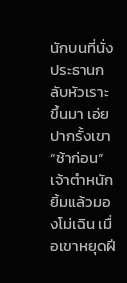นักบนที่นั่งประธานกลับหัวเราะขึ้นมา เอ่ยปากรั้งเขา
“ช้าก่อน”
เจ้าตำหนักยิ้มแล้วมองโม่เฉิน เมื่อเขาหยุดฝี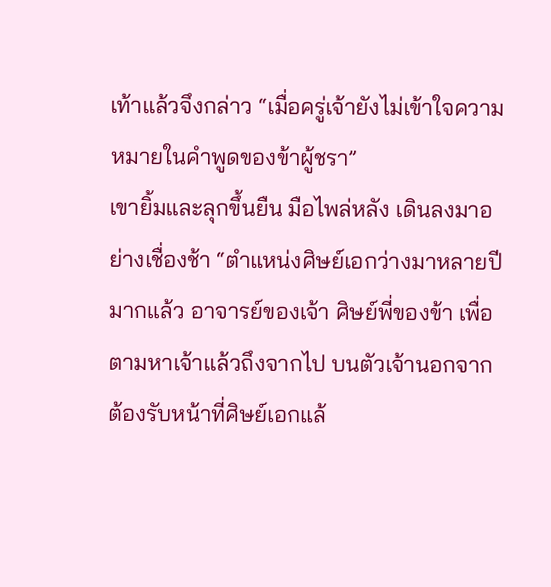เท้าแล้วจึงกล่าว “เมื่อครู่เจ้ายังไม่เข้าใจความหมายในคำพูดของข้าผู้ชรา”
เขายิ้มและลุกขึ้นยืน มือไพล่หลัง เดินลงมาอย่างเชื่องช้า “ตำแหน่งศิษย์เอกว่างมาหลายปีมากแล้ว อาจารย์ของเจ้า ศิษย์พี่ของข้า เพื่อตามหาเจ้าแล้วถึงจากไป บนตัวเจ้านอกจากต้องรับหน้าที่ศิษย์เอกแล้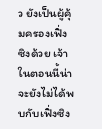ว ยังเป็นผู้คุ้มครองเฟิ่งซิงด้วย เจ้าในตอนนี้น่าจะยังไม่ได้พบกับเฟิ่งซิง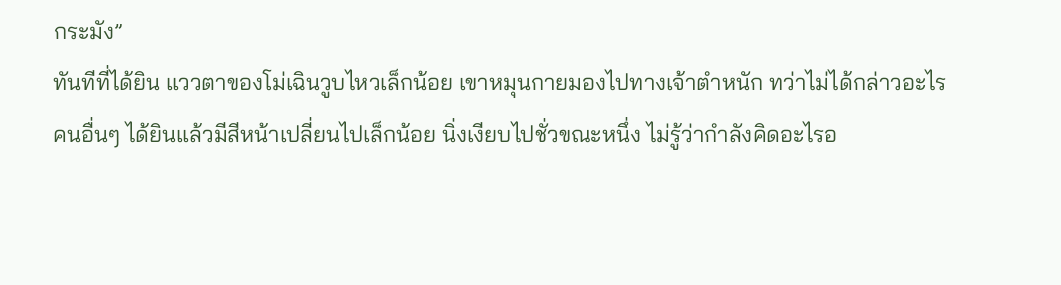กระมัง”
ทันทีที่ได้ยิน แววตาของโม่เฉินวูบไหวเล็กน้อย เขาหมุนกายมองไปทางเจ้าตำหนัก ทว่าไม่ได้กล่าวอะไร
คนอื่นๆ ได้ยินแล้วมีสีหน้าเปลี่ยนไปเล็กน้อย นิ่งเงียบไปชั่วขณะหนึ่ง ไม่รู้ว่ากำลังคิดอะไรอ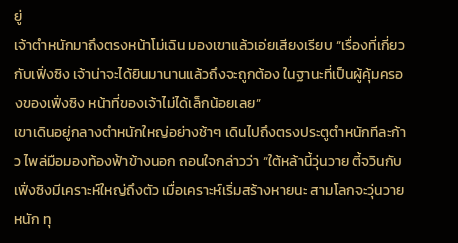ยู่
เจ้าตำหนักมาถึงตรงหน้าโม่เฉิน มองเขาแล้วเอ่ยเสียงเรียบ “เรื่องที่เกี่ยวกับเฟิ่งซิง เจ้าน่าจะได้ยินมานานแล้วถึงจะถูกต้อง ในฐานะที่เป็นผู้คุ้มครองของเฟิ่งซิง หน้าที่ของเจ้าไม่ได้เล็กน้อยเลย”
เขาเดินอยู่กลางตำหนักใหญ่อย่างช้าๆ เดินไปถึงตรงประตูตำหนักทีละก้าว ไพล่มือมองท้องฟ้าข้างนอก ถอนใจกล่าวว่า “ใต้หล้านี้วุ่นวาย ตี้จวินกับเฟิ่งซิงมีเคราะห์ใหญ่ถึงตัว เมื่อเคราะห์เริ่มสร้างหายนะ สามโลกจะวุ่นวายหนัก ทุ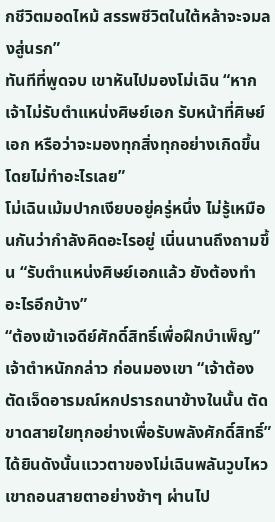กชีวิตมอดไหม้ สรรพชีวิตในใต้หล้าจะจมลงสู่นรก”
ทันทีที่พูดจบ เขาหันไปมองโม่เฉิน “หากเจ้าไม่รับตำแหน่งศิษย์เอก รับหน้าที่ศิษย์เอก หรือว่าจะมองทุกสิ่งทุกอย่างเกิดขึ้นโดยไม่ทำอะไรเลย”
โม่เฉินเม้มปากเงียบอยู่ครู่หนึ่ง ไม่รู้เหมือนกันว่ากำลังคิดอะไรอยู่ เนิ่นนานถึงถามขึ้น “รับตำแหน่งศิษย์เอกแล้ว ยังต้องทำอะไรอีกบ้าง”
“ต้องเข้าเจดีย์ศักดิ์สิทธิ์เพื่อฝึกบำเพ็ญ” เจ้าตำหนักกล่าว ก่อนมองเขา “เจ้าต้องตัดเจ็ดอารมณ์หกปรารถนาข้างในนั้น ตัดขาดสายใยทุกอย่างเพื่อรับพลังศักดิ์สิทธิ์”
ได้ยินดังนั้นแววตาของโม่เฉินพลันวูบไหว เขาถอนสายตาอย่างช้าๆ ผ่านไป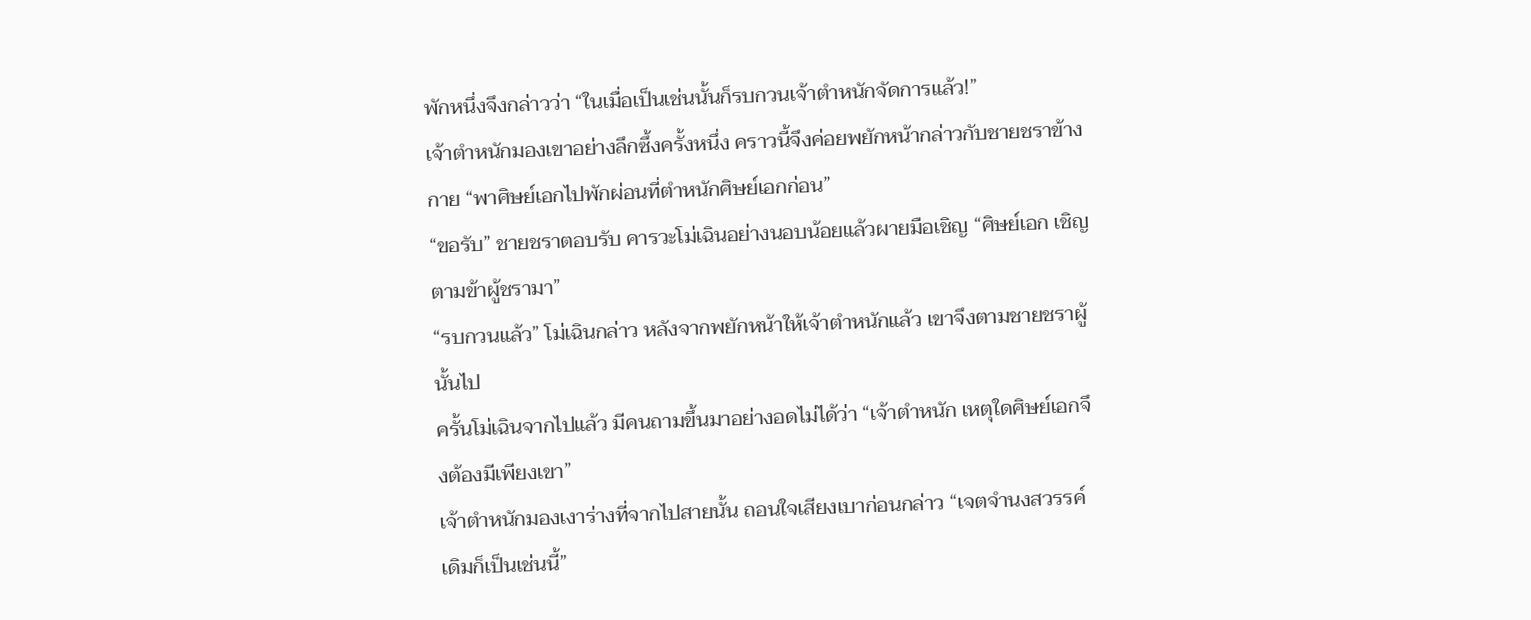พักหนึ่งจึงกล่าวว่า “ในเมื่อเป็นเช่นนั้นก็รบกวนเจ้าตำหนักจัดการแล้ว!”
เจ้าตำหนักมองเขาอย่างลึกซึ้งครั้งหนึ่ง คราวนี้จึงค่อยพยักหน้ากล่าวกับชายชราข้างกาย “พาศิษย์เอกไปพักผ่อนที่ตำหนักศิษย์เอกก่อน”
“ขอรับ” ชายชราตอบรับ คารวะโม่เฉินอย่างนอบน้อยแล้วผายมือเชิญ “ศิษย์เอก เชิญตามข้าผู้ชรามา”
“รบกวนแล้ว” โม่เฉินกล่าว หลังจากพยักหน้าให้เจ้าตำหนักแล้ว เขาจึงตามชายชราผู้นั้นไป
ครั้นโม่เฉินจากไปแล้ว มีคนถามขึ้นมาอย่างอดไม่ได้ว่า “เจ้าตำหนัก เหตุใดศิษย์เอกจึงต้องมีเพียงเขา”
เจ้าตำหนักมองเงาร่างที่จากไปสายนั้น ถอนใจเสียงเบาก่อนกล่าว “เจตจำนงสวรรค์เดิมก็เป็นเช่นนี้”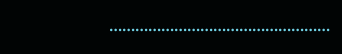……………………………………………